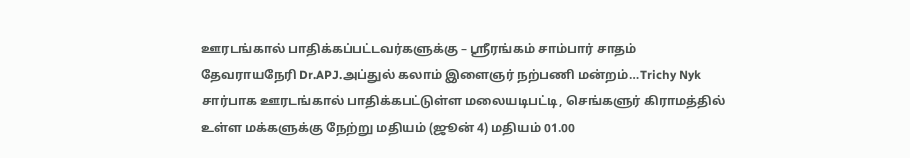ஊரடங்கால் பாதிக்கப்பட்டவர்களுக்கு – ஸ்ரீரங்கம் சாம்பார் சாதம்
தேவராயநேரி Dr.APJ.அப்துல் கலாம் இளைஞர் நற்பணி மன்றம்…Trichy Nyk சார்பாக ஊரடங்கால் பாதிக்கபட்டுள்ள மலையடிபட்டி, செங்களுர் கிராமத்தில் உள்ள மக்களுக்கு நேற்று மதியம் (ஜூன் 4) மதியம் 01.00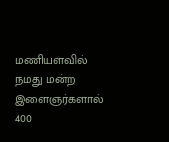மணியளவில் நமது மன்ற இளைஞர்களால் 400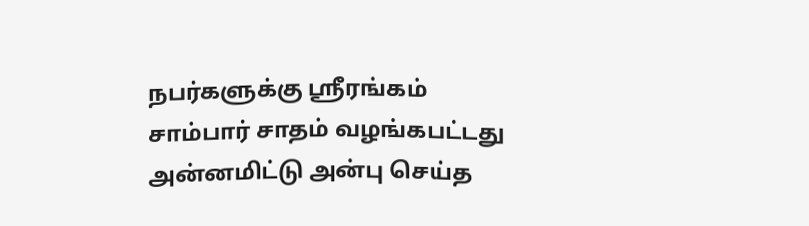நபர்களுக்கு ஸ்ரீரங்கம் சாம்பார் சாதம் வழங்கபட்டது அன்னமிட்டு அன்பு செய்த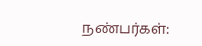நண்பர்கள்: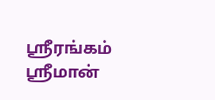ஸ்ரீரங்கம் ஸ்ரீமான்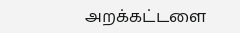அறக்கட்டளை